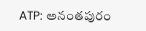ATP: అనంతపురం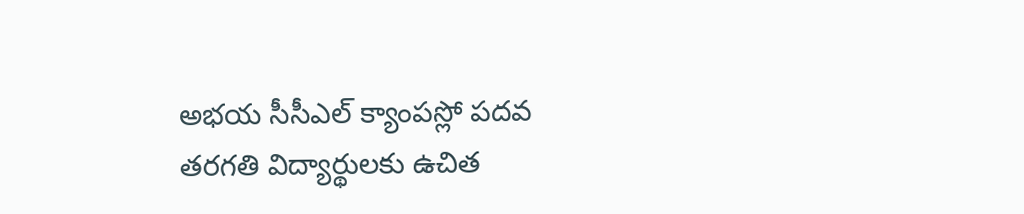అభయ సీసీఎల్ క్యాంపస్లో పదవ తరగతి విద్యార్థులకు ఉచిత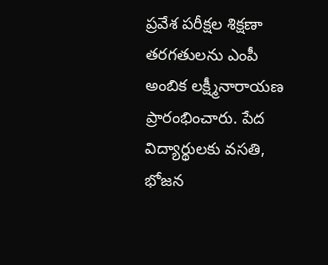ప్రవేశ పరీక్షల శిక్షణా తరగతులను ఎంపీ అంబిక లక్ష్మీనారాయణ ప్రారంభించారు. పేద విద్యార్థులకు వసతి, భోజన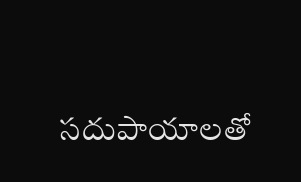సదుపాయాలతో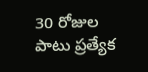30 రోజుల పాటు ప్రత్యేక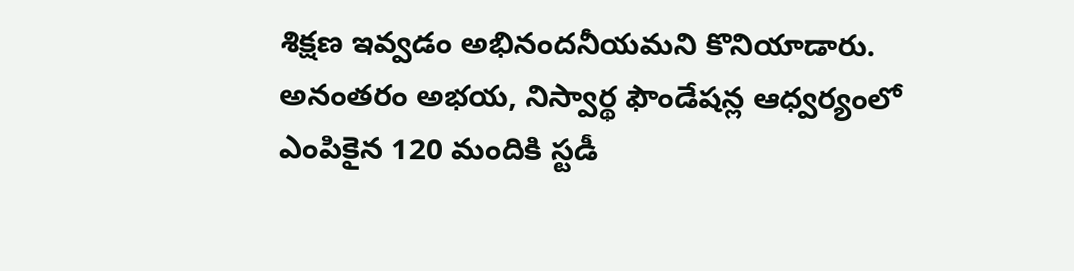శిక్షణ ఇవ్వడం అభినందనీయమని కొనియాడారు. అనంతరం అభయ, నిస్వార్థ ఫౌండేషన్ల ఆధ్వర్యంలో ఎంపికైన 120 మందికి స్టడీ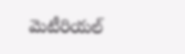మెటీరియల్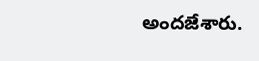అందజేశారు.